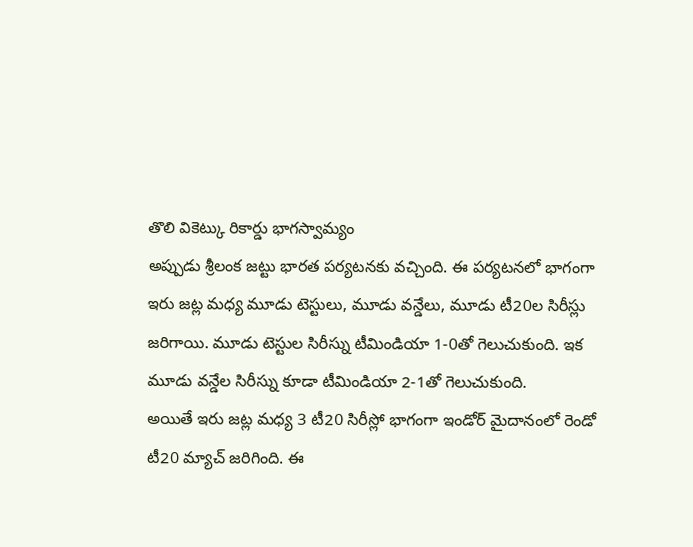తొలి వికెట్కు రికార్డు భాగస్వామ్యం
అప్పుడు శ్రీలంక జట్టు భారత పర్యటనకు వచ్చింది. ఈ పర్యటనలో భాగంగా ఇరు జట్ల మధ్య మూడు టెస్టులు, మూడు వన్డేలు, మూడు టీ20ల సిరీస్లు జరిగాయి. మూడు టెస్టుల సిరీస్ను టీమిండియా 1-0తో గెలుచుకుంది. ఇక మూడు వన్డేల సిరీస్ను కూడా టీమిండియా 2-1తో గెలుచుకుంది.
అయితే ఇరు జట్ల మధ్య 3 టీ20 సిరీస్లో భాగంగా ఇండోర్ మైదానంలో రెండో టీ20 మ్యాచ్ జరిగింది. ఈ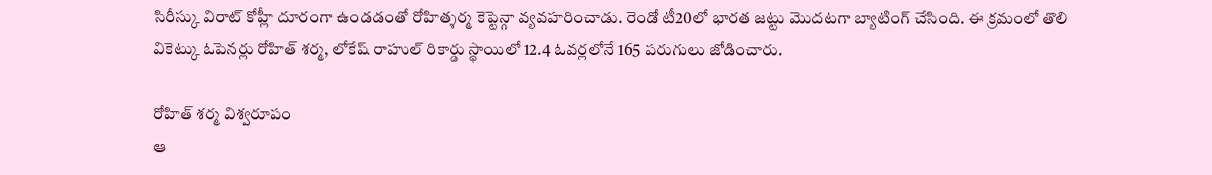సిరీస్కు విరాట్ కోహ్లీ దూరంగా ఉండడంతో రోహిత్శర్మ కెప్టెన్గా వ్యవహరించాడు. రెండో టీ20లో భారత జట్టు మొదటగా బ్యాటింగ్ చేసింది. ఈ క్రమంలో తొలి వికెట్కు ఓపెనర్లు రోహిత్ శర్మ, లోకేష్ రాహుల్ రికార్డు స్థాయిలో 12.4 ఓవర్లలోనే 165 పరుగులు జోడించారు.

రోహిత్ శర్మ విశ్వరూపం
ఆ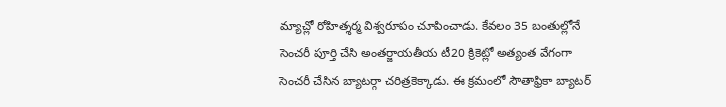మ్యాచ్లో రోహిత్శర్మ విశ్వరూపం చూపించాడు. కేవలం 35 బంతుల్లోనే సెంచరీ పూర్తి చేసి అంతర్జాయతీయ టీ20 క్రికెట్లో అత్యంత వేగంగా సెంచరీ చేసిన బ్యాటర్గా చరిత్రకెక్కాడు. ఈ క్రమంలో సౌతాఫ్రికా బ్యాటర్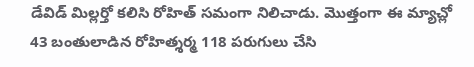డేవిడ్ మిల్లర్తో కలిసి రోహిత్ సమంగా నిలిచాడు. మొత్తంగా ఈ మ్యాచ్లో 43 బంతులాడిన రోహిత్శర్మ 118 పరుగులు చేసి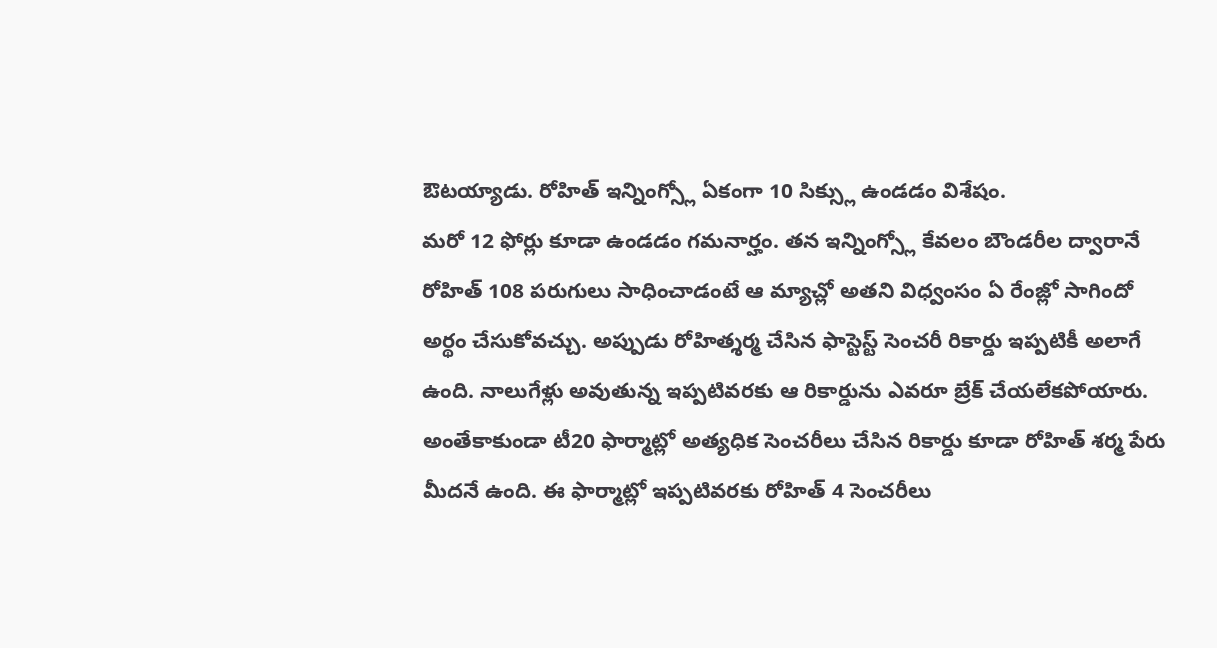ఔటయ్యాడు. రోహిత్ ఇన్నింగ్స్లో ఏకంగా 10 సిక్స్లు ఉండడం విశేషం.
మరో 12 ఫోర్లు కూడా ఉండడం గమనార్హం. తన ఇన్నింగ్స్లో కేవలం బౌండరీల ద్వారానే రోహిత్ 108 పరుగులు సాధించాడంటే ఆ మ్యాచ్లో అతని విధ్వంసం ఏ రేంజ్లో సాగిందో అర్థం చేసుకోవచ్చు. అప్పుడు రోహిత్శర్మ చేసిన ఫాస్టెస్ట్ సెంచరీ రికార్డు ఇప్పటికీ అలాగే ఉంది. నాలుగేళ్లు అవుతున్న ఇప్పటివరకు ఆ రికార్డును ఎవరూ బ్రేక్ చేయలేకపోయారు. అంతేకాకుండా టీ20 ఫార్మాట్లో అత్యధిక సెంచరీలు చేసిన రికార్డు కూడా రోహిత్ శర్మ పేరు మీదనే ఉంది. ఈ ఫార్మాట్లో ఇప్పటివరకు రోహిత్ 4 సెంచరీలు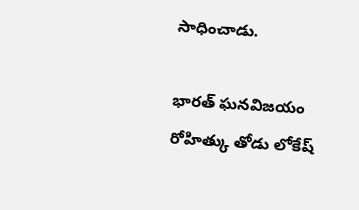సాధించాడు.

భారత్ ఘనవిజయం
రోహిత్కు తోడు లోకేష్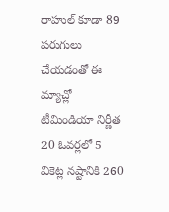రాహుల్ కూడా 89 పరుగులు చేయడంతో ఈ మ్యాచ్లో టీమిండియా నిర్ణీత 20 ఓవర్లలో 5 వికెట్ల నష్టానికి 260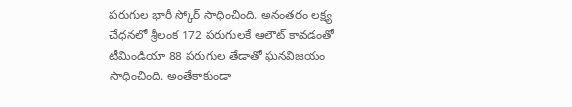పరుగుల భారీ స్కోర్ సాధించింది. అనంతరం లక్ష్య చేధనలో శ్రీలంక 172 పరుగులకే ఆలౌట్ కావడంతో టీమిండియా 88 పరుగుల తేడాతో ఘనవిజయం సాధించింది. అంతేకాకుండా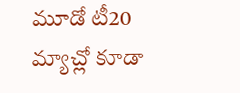మూడో టీ20 మ్యాచ్లో కూడా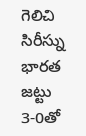గెలిచి సిరీస్ను భారత జట్టు 3-0తో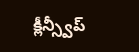క్లీన్స్వీప్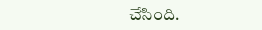చేసింది.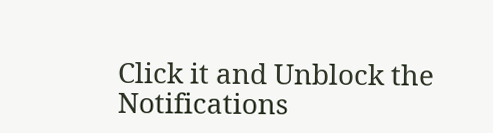Click it and Unblock the Notifications